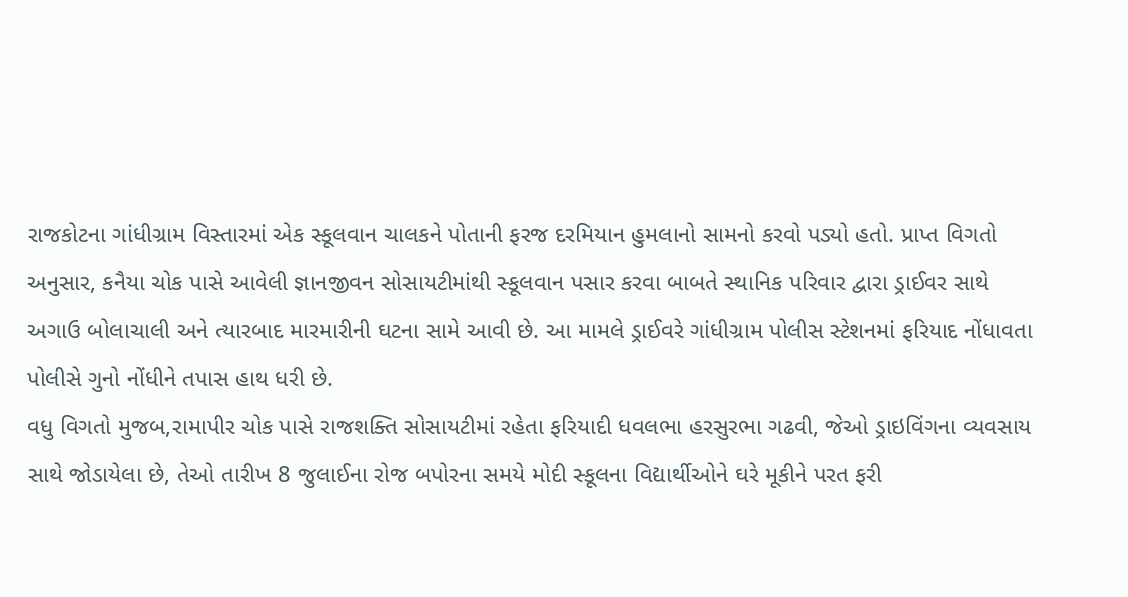રાજકોટના ગાંધીગ્રામ વિસ્તારમાં એક સ્કૂલવાન ચાલકને પોતાની ફરજ દરમિયાન હુમલાનો સામનો કરવો પડ્યો હતો. પ્રાપ્ત વિગતો અનુસાર, કનૈયા ચોક પાસે આવેલી જ્ઞાનજીવન સોસાયટીમાંથી સ્કૂલવાન પસાર કરવા બાબતે સ્થાનિક પરિવાર દ્વારા ડ્રાઈવર સાથે અગાઉ બોલાચાલી અને ત્યારબાદ મારમારીની ઘટના સામે આવી છે. આ મામલે ડ્રાઈવરે ગાંધીગ્રામ પોલીસ સ્ટેશનમાં ફરિયાદ નોંધાવતા પોલીસે ગુનો નોંધીને તપાસ હાથ ધરી છે.
વધુ વિગતો મુજબ,રામાપીર ચોક પાસે રાજશક્તિ સોસાયટીમાં રહેતા ફરિયાદી ધવલભા હરસુરભા ગઢવી, જેઓ ડ્રાઇવિંગના વ્યવસાય સાથે જોડાયેલા છે, તેઓ તારીખ 8 જુલાઈના રોજ બપોરના સમયે મોદી સ્કૂલના વિદ્યાર્થીઓને ઘરે મૂકીને પરત ફરી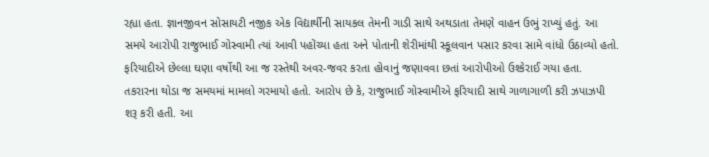રહ્યા હતા. જ્ઞાનજીવન સોસાયટી નજીક એક વિદ્યાર્થીની સાયકલ તેમની ગાડી સાથે અથડાતા તેમણે વાહન ઉભું રાખ્યું હતું. આ સમયે આરોપી રાજુભાઈ ગોસ્વામી ત્યાં આવી પહોંચ્યા હતા અને પોતાની શેરીમાંથી સ્કૂલવાન પસાર કરવા સામે વાંધો ઉઠાવ્યો હતો. ફરિયાદીએ છેલ્લા ઘણા વર્ષોથી આ જ રસ્તેથી અવર-જવર કરતા હોવાનું જણાવવા છતાં આરોપીઓ ઉશ્કેરાઈ ગયા હતા.
તકરારના થોડા જ સમયમાં મામલો ગરમાયો હતો. આરોપ છે કે, રાજુભાઈ ગોસ્વામીએ ફરિયાદી સાથે ગાળાગાળી કરી ઝપાઝપી શરૂ કરી હતી. આ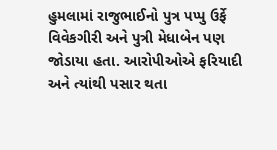હુમલામાં રાજુભાઈનો પુત્ર પપ્પુ ઉર્ફે વિવેકગીરી અને પુત્રી મેધાબેન પણ જોડાયા હતા. આરોપીઓએ ફરિયાદી અને ત્યાંથી પસાર થતા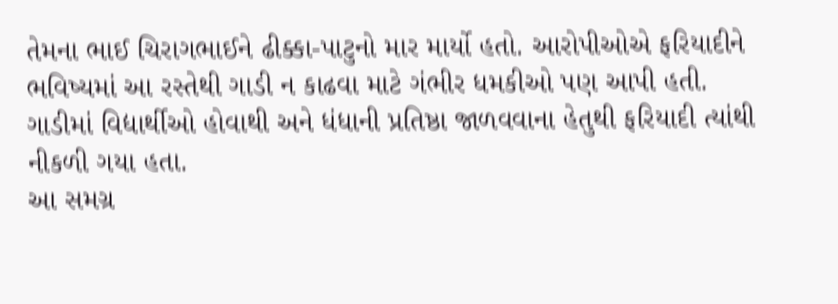તેમના ભાઈ ચિરાગભાઈને ઢીક્કા-પાટુનો માર માર્યો હતો. આરોપીઓએ ફરિયાદીને ભવિષ્યમાં આ રસ્તેથી ગાડી ન કાઢવા માટે ગંભીર ધમકીઓ પણ આપી હતી. ગાડીમાં વિદ્યાર્થીઓ હોવાથી અને ધંધાની પ્રતિષ્ઠા જાળવવાના હેતુથી ફરિયાદી ત્યાંથી નીકળી ગયા હતા.
આ સમગ્ર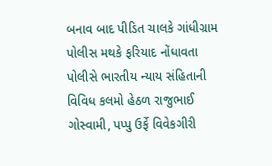બનાવ બાદ પીડિત ચાલકે ગાંધીગ્રામ પોલીસ મથકે ફરિયાદ નોંધાવતા પોલીસે ભારતીય ન્યાય સંહિતાની વિવિધ કલમો હેઠળ રાજુભાઈ ગોસ્વામી, પપ્પુ ઉર્ફે વિવેકગીરી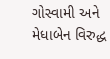ગોસ્વામી અને મેધાબેન વિરુદ્ધ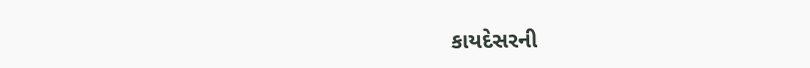કાયદેસરની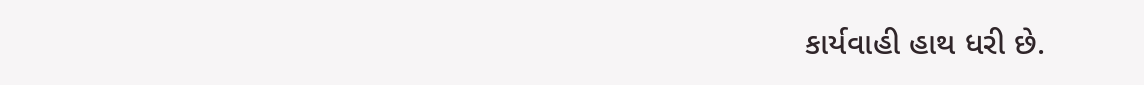કાર્યવાહી હાથ ધરી છે.